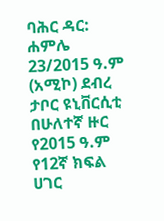ባሕር ዳር: ሐምሌ 23/2015 ዓ.ም (አሚኮ) ደብረ ታቦር ዩኒቨርሲቲ በሁለተኛ ዙር የ2015 ዓ.ም የ12ኛ ክፍል ሀገር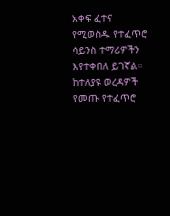አቀፍ ፈተና የሚወስዱ የተፈጥሮ ሳይንስ ተማሪዎችን እየተቀበለ ይገኛል።
ከተለያዩ ወረዳዎች የመጡ የተፈጥሮ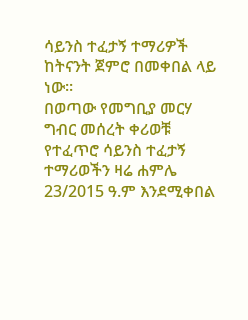ሳይንስ ተፈታኝ ተማሪዎች ከትናንት ጀምሮ በመቀበል ላይ ነው።
በወጣው የመግቢያ መርሃ ግብር መሰረት ቀሪወቹ የተፈጥሮ ሳይንስ ተፈታኝ ተማሪወችን ዛሬ ሐምሌ 23/2015 ዓ.ም እንደሚቀበል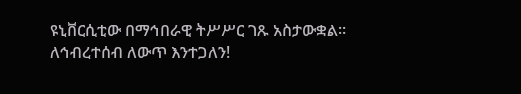ዩኒቨርሲቲው በማኅበራዊ ትሥሥር ገጹ አስታውቋል።
ለኅብረተሰብ ለውጥ እንተጋለን!